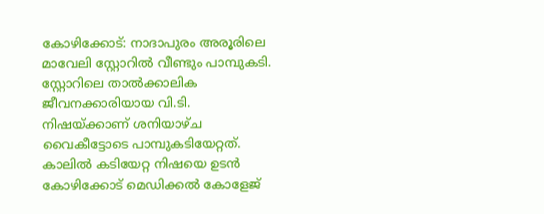കോഴിക്കോട്: നാദാപുരം അരൂരിലെ മാവേലി സ്റ്റോറിൽ വീണ്ടും പാമ്പുകടി. സ്റ്റോറിലെ താൽക്കാലിക ജീവനക്കാരിയായ വി.ടി. നിഷയ്ക്കാണ് ശനിയാഴ്ച വൈകീട്ടോടെ പാമ്പുകടിയേറ്റത്. കാലിൽ കടിയേറ്റ നിഷയെ ഉടൻ കോഴിക്കോട് മെഡിക്കൽ കോളേജ്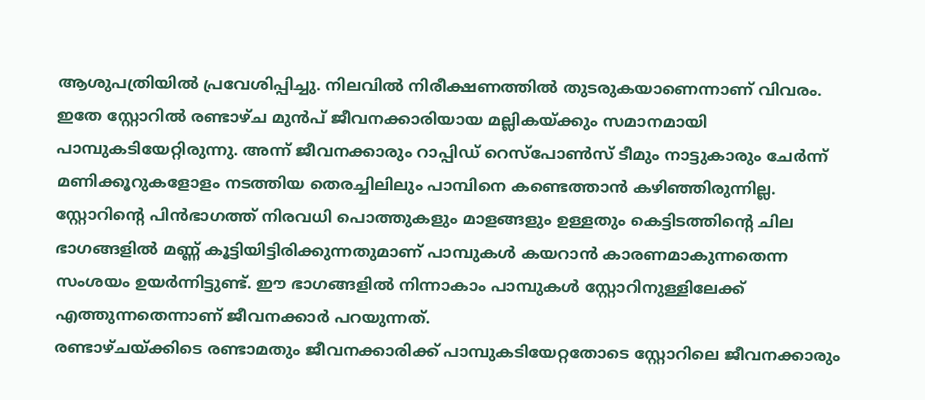ആശുപത്രിയിൽ പ്രവേശിപ്പിച്ചു. നിലവിൽ നിരീക്ഷണത്തിൽ തുടരുകയാണെന്നാണ് വിവരം.
ഇതേ സ്റ്റോറിൽ രണ്ടാഴ്ച മുൻപ് ജീവനക്കാരിയായ മല്ലികയ്ക്കും സമാനമായി പാമ്പുകടിയേറ്റിരുന്നു. അന്ന് ജീവനക്കാരും റാപ്പിഡ് റെസ്പോൺസ് ടീമും നാട്ടുകാരും ചേർന്ന് മണിക്കൂറുകളോളം നടത്തിയ തെരച്ചിലിലും പാമ്പിനെ കണ്ടെത്താൻ കഴിഞ്ഞിരുന്നില്ല.
സ്റ്റോറിന്റെ പിൻഭാഗത്ത് നിരവധി പൊത്തുകളും മാളങ്ങളും ഉള്ളതും കെട്ടിടത്തിന്റെ ചില ഭാഗങ്ങളിൽ മണ്ണ് കൂട്ടിയിട്ടിരിക്കുന്നതുമാണ് പാമ്പുകൾ കയറാൻ കാരണമാകുന്നതെന്ന സംശയം ഉയർന്നിട്ടുണ്ട്. ഈ ഭാഗങ്ങളിൽ നിന്നാകാം പാമ്പുകൾ സ്റ്റോറിനുള്ളിലേക്ക് എത്തുന്നതെന്നാണ് ജീവനക്കാർ പറയുന്നത്.
രണ്ടാഴ്ചയ്ക്കിടെ രണ്ടാമതും ജീവനക്കാരിക്ക് പാമ്പുകടിയേറ്റതോടെ സ്റ്റോറിലെ ജീവനക്കാരും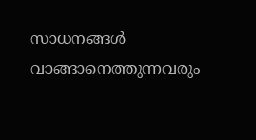സാധനങ്ങൾ വാങ്ങാനെത്തുന്നവരും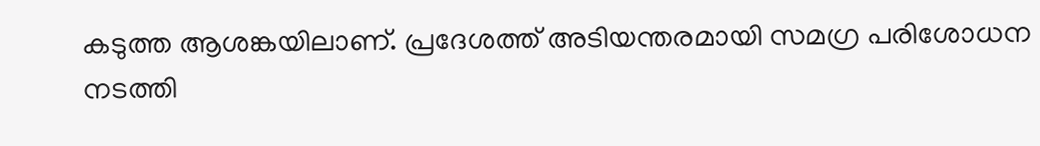കടുത്ത ആശങ്കയിലാണ്. പ്രദേശത്ത് അടിയന്തരമായി സമഗ്ര പരിശോധന നടത്തി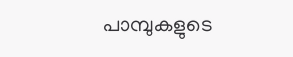പാമ്പുകളുടെ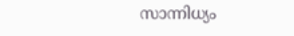സാന്നിധ്യം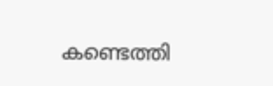കണ്ടെത്തി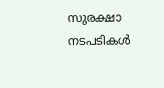സുരക്ഷാ നടപടികൾ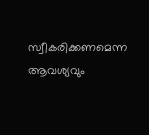സ്വീകരിക്കണമെന്ന ആവശ്യവും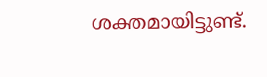ശക്തമായിട്ടുണ്ട്.